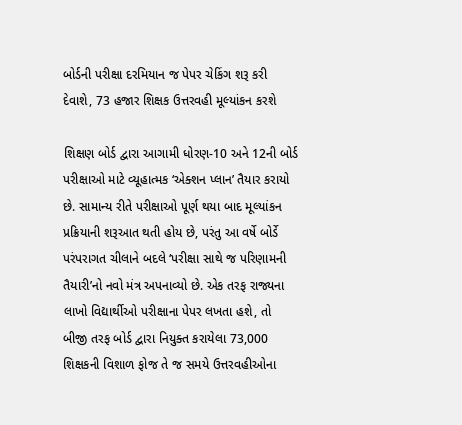બોર્ડની પરીક્ષા દરમિયાન જ પેપર ચેકિંગ શરૂ કરી દેવાશે, 73 હજાર શિક્ષક ઉત્તરવહી મૂલ્યાંકન કરશે

શિક્ષણ બોર્ડ દ્વારા આગામી ધોરણ-10 અને 12ની બોર્ડ પરીક્ષાઓ માટે વ્યૂહાત્મક ‘એક્શન પ્લાન’ તૈયાર કરાયો છે. સામાન્ય રીતે પરીક્ષાઓ પૂર્ણ થયા બાદ મૂલ્યાંકન પ્રક્રિયાની શરૂઆત થતી હોય છે, પરંતુ આ વર્ષે બોર્ડે પરંપરાગત ચીલાને બદલે ‘પરીક્ષા સાથે જ પરિણામની તૈયારી’નો નવો મંત્ર અપનાવ્યો છે. એક તરફ રાજ્યના લાખો વિદ્યાર્થીઓ પરીક્ષાના પેપર લખતા હશે, તો બીજી તરફ બોર્ડ દ્વારા નિયુક્ત કરાયેલા 73,000 શિક્ષકની વિશાળ ફોજ તે જ સમયે ઉત્તરવહીઓના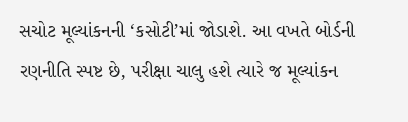સચોટ મૂલ્યાંકનની ‘કસોટી’માં જોડાશે. આ વખતે બોર્ડની રણનીતિ સ્પષ્ટ છે, પરીક્ષા ચાલુ હશે ત્યારે જ મૂલ્યાંકન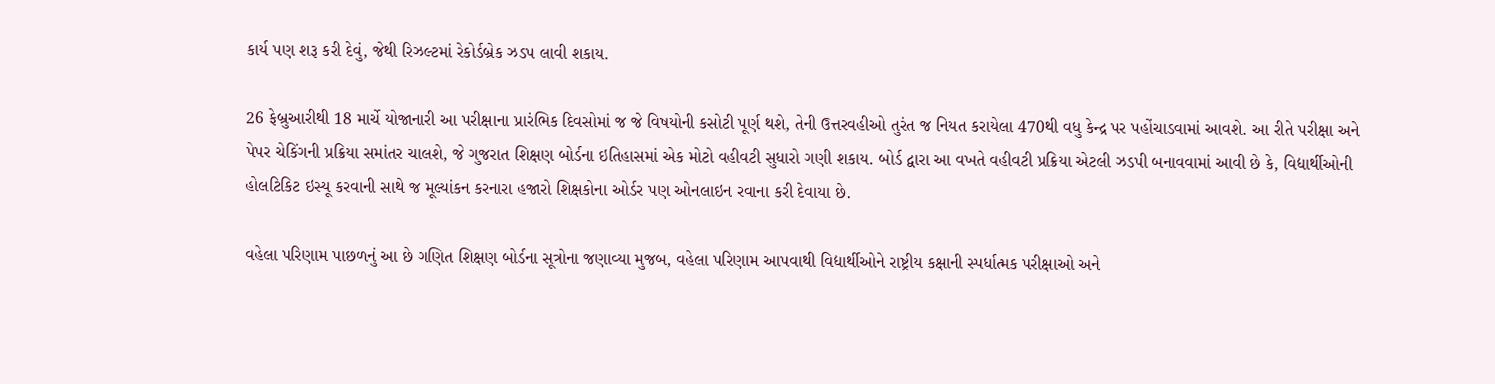કાર્ય પણ શરૂ કરી દેવું, જેથી રિઝલ્ટમાં રેકોર્ડબ્રેક ઝડપ લાવી શકાય.

26 ફેબ્રુઆરીથી 18 માર્ચે યોજાનારી આ પરીક્ષાના પ્રારંભિક દિવસોમાં જ જે વિષયોની કસોટી પૂર્ણ થશે, તેની ઉત્તરવહીઓ તુરંત જ નિયત કરાયેલા 470થી વધુ કેન્દ્ર પર પહોંચાડવામાં આવશે. આ રીતે પરીક્ષા અને પેપર ચેકિંગની પ્રક્રિયા સમાંતર ચાલશે, જે ગુજરાત શિક્ષણ બોર્ડના ઇતિહાસમાં એક મોટો વહીવટી સુધારો ગણી શકાય. બોર્ડ દ્વારા આ વખતે વહીવટી પ્રક્રિયા એટલી ઝડપી બનાવવામાં આવી છે કે, વિદ્યાર્થીઓની હોલટિકિટ ઇસ્યૂ કરવાની સાથે જ મૂલ્યાંકન કરનારા હજારો શિક્ષકોના ઓર્ડર પણ ઓનલાઇન રવાના કરી દેવાયા છે.

વહેલા પરિણામ પાછળનું આ છે ગણિત શિક્ષણ બોર્ડના સૂત્રોના જણાવ્યા મુજબ, વહેલા પરિણામ આપવાથી વિદ્યાર્થીઓને રાષ્ટ્રીય કક્ષાની સ્પર્ધાત્મક પરીક્ષાઓ અને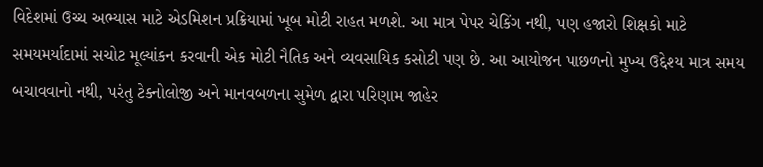વિદેશમાં ઉચ્ચ અભ્યાસ માટે એડમિશન પ્રક્રિયામાં ખૂબ મોટી રાહત મળશે. આ માત્ર પેપર ચેકિંગ નથી, પણ હજારો શિક્ષકો માટે સમયમર્યાદામાં સચોટ મૂલ્યાંકન કરવાની એક મોટી નૈતિક અને વ્યવસાયિક કસોટી પણ છે. આ આયોજન પાછળનો મુખ્ય ઉદ્દેશ્ય માત્ર સમય બચાવવાનો નથી, પરંતુ ટેક્નોલોજી અને માનવબળના સુમેળ દ્વારા પરિણામ જાહેર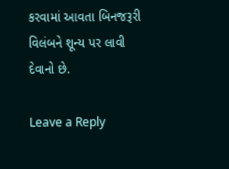કરવામાં આવતા બિનજરૂરી વિલંબને શૂન્ય પર લાવી દેવાનો છે.

Leave a Reply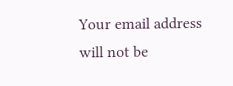Your email address will not be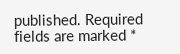published. Required fields are marked *